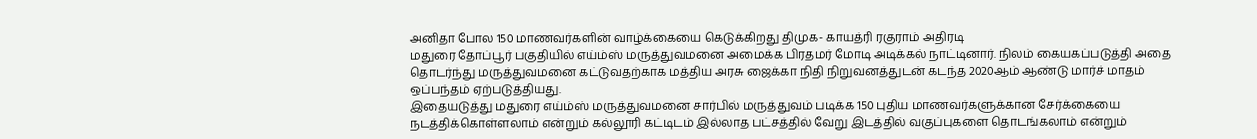அனிதா போல 150 மாணவர்களின் வாழ்க்கையை கெடுக்கிறது திமுக- காயத்ரி ரகுராம் அதிரடி
மதுரை தோப்பூர் பகுதியில் எய்ம்ஸ் மருத்துவமனை அமைக்க பிரதமர் மோடி அடிக்கல் நாட்டினார். நிலம் கையகப்படுத்தி அதை தொடர்ந்து மருத்துவமனை கட்டுவதற்காக மத்திய அரசு ஜைக்கா நிதி நிறுவனத்துடன் கடந்த 2020ஆம் ஆண்டு மார்ச் மாதம் ஒப்பந்தம் ஏற்படுத்தியது.
இதையடுத்து மதுரை எய்ம்ஸ் மருத்துவமனை சார்பில் மருத்துவம் படிக்க 150 புதிய மாணவர்களுக்கான சேர்க்கையை நடத்திக்கொள்ளலாம் என்றும் கல்லூரி கட்டிடம் இல்லாத பட்சத்தில் வேறு இடத்தில் வகுப்புகளை தொடங்கலாம் என்றும்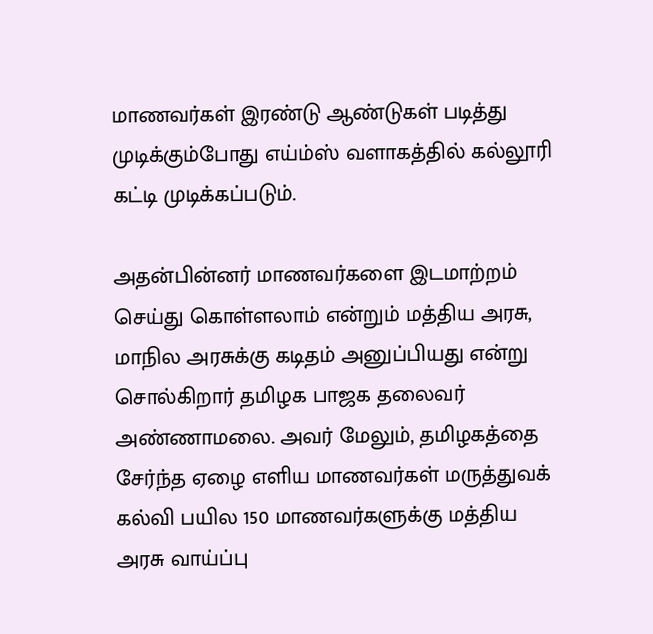மாணவர்கள் இரண்டு ஆண்டுகள் படித்து முடிக்கும்போது எய்ம்ஸ் வளாகத்தில் கல்லூரி கட்டி முடிக்கப்படும்.

அதன்பின்னர் மாணவர்களை இடமாற்றம் செய்து கொள்ளலாம் என்றும் மத்திய அரசு, மாநில அரசுக்கு கடிதம் அனுப்பியது என்று சொல்கிறார் தமிழக பாஜக தலைவர் அண்ணாமலை. அவர் மேலும், தமிழகத்தை சேர்ந்த ஏழை எளிய மாணவர்கள் மருத்துவக் கல்வி பயில 150 மாணவர்களுக்கு மத்திய அரசு வாய்ப்பு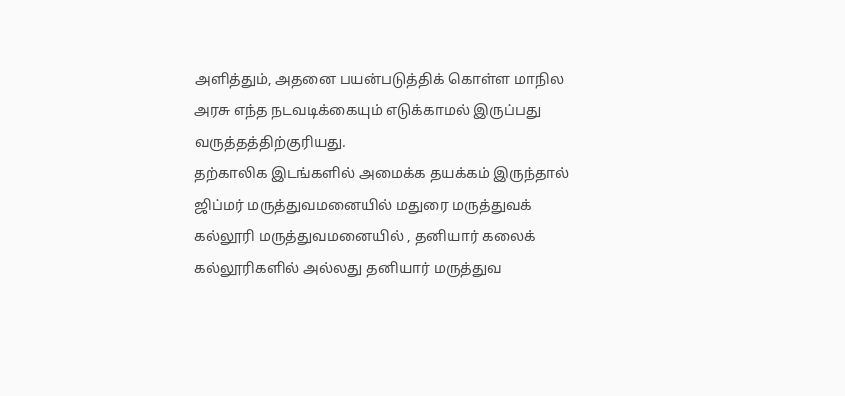அளித்தும், அதனை பயன்படுத்திக் கொள்ள மாநில அரசு எந்த நடவடிக்கையும் எடுக்காமல் இருப்பது வருத்தத்திற்குரியது.
தற்காலிக இடங்களில் அமைக்க தயக்கம் இருந்தால் ஜிப்மர் மருத்துவமனையில் மதுரை மருத்துவக் கல்லூரி மருத்துவமனையில் , தனியார் கலைக் கல்லூரிகளில் அல்லது தனியார் மருத்துவ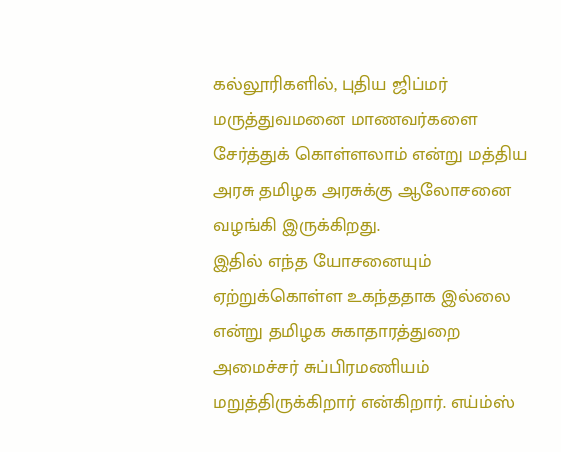கல்லூரிகளில், புதிய ஜிப்மர் மருத்துவமனை மாணவர்களை சேர்த்துக் கொள்ளலாம் என்று மத்திய அரசு தமிழக அரசுக்கு ஆலோசனை வழங்கி இருக்கிறது.
இதில் எந்த யோசனையும் ஏற்றுக்கொள்ள உகந்ததாக இல்லை என்று தமிழக சுகாதாரத்துறை அமைச்சர் சுப்பிரமணியம் மறுத்திருக்கிறார் என்கிறார். எய்ம்ஸ்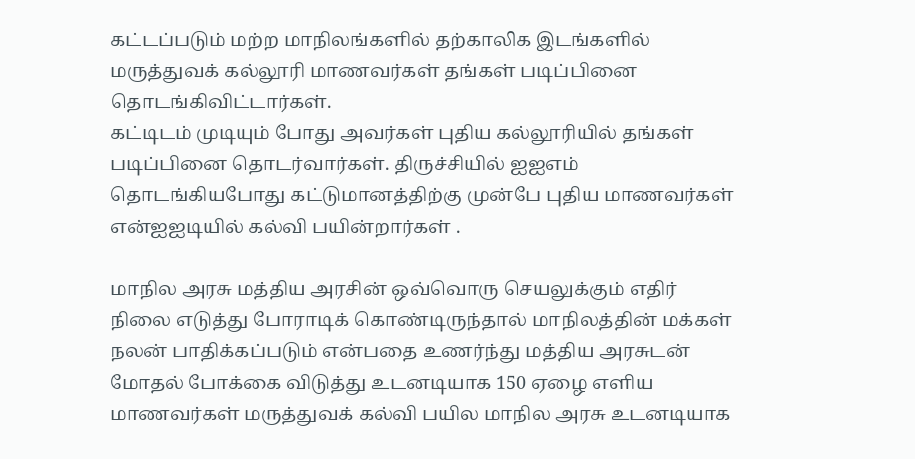கட்டப்படும் மற்ற மாநிலங்களில் தற்காலிக இடங்களில் மருத்துவக் கல்லூரி மாணவர்கள் தங்கள் படிப்பினை தொடங்கிவிட்டார்கள்.
கட்டிடம் முடியும் போது அவர்கள் புதிய கல்லூரியில் தங்கள் படிப்பினை தொடர்வார்கள். திருச்சியில் ஐஐஎம் தொடங்கியபோது கட்டுமானத்திற்கு முன்பே புதிய மாணவர்கள் என்ஐஐடியில் கல்வி பயின்றார்கள் .

மாநில அரசு மத்திய அரசின் ஒவ்வொரு செயலுக்கும் எதிர் நிலை எடுத்து போராடிக் கொண்டிருந்தால் மாநிலத்தின் மக்கள் நலன் பாதிக்கப்படும் என்பதை உணர்ந்து மத்திய அரசுடன் மோதல் போக்கை விடுத்து உடனடியாக 150 ஏழை எளிய மாணவர்கள் மருத்துவக் கல்வி பயில மாநில அரசு உடனடியாக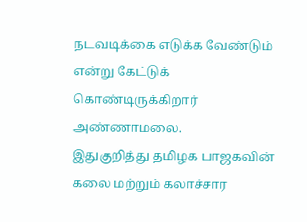நடவடிக்கை எடுக்க வேண்டும் என்று கேட்டுக் கொண்டிருக்கிறார் அண்ணாமலை.
இதுகுறித்து தமிழக பாஜகவின் கலை மற்றும் கலாச்சார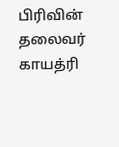பிரிவின் தலைவர் காயத்ரி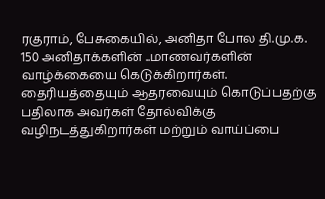ரகுராம், பேசுகையில், அனிதா போல தி.மு.க. 150 அனிதாக்களின் ..மாணவர்களின் வாழ்க்கையை கெடுக்கிறார்கள். தைரியத்தையும் ஆதரவையும் கொடுப்பதற்கு பதிலாக அவர்கள் தோல்விக்கு வழிநடத்துகிறார்கள் மற்றும் வாய்ப்பை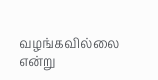வழங்கவில்லை என்று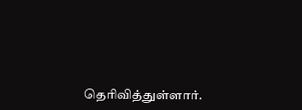தெரிவித்துள்ளார்.